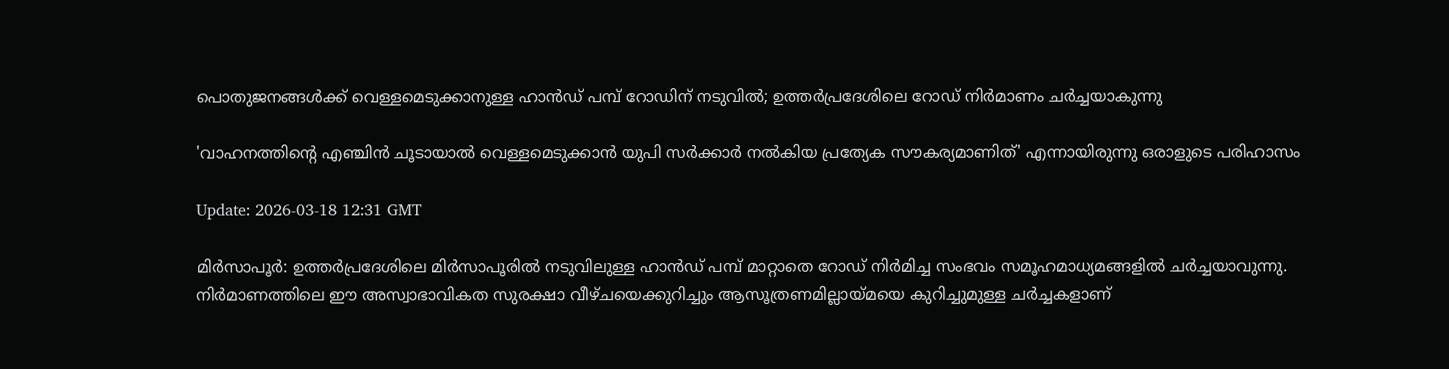പൊതുജനങ്ങൾക്ക് വെള്ളമെടുക്കാനുള്ള ഹാൻഡ് പമ്പ് റോഡിന് നടുവിൽ; ഉത്തർപ്രദേശിലെ റോഡ് നിർമാണം ചർച്ചയാകുന്നു

'വാഹനത്തിന്റെ എഞ്ചിൻ ചൂടായാൽ വെള്ളമെടുക്കാൻ യുപി സർക്കാർ നൽകിയ പ്രത്യേക സൗകര്യമാണിത്' എന്നായിരുന്നു ഒരാളുടെ പരിഹാസം

Update: 2026-03-18 12:31 GMT

മിർസാപൂർ: ഉത്തർപ്രദേശിലെ മിർസാപൂരിൽ നടുവിലുള്ള ഹാൻഡ് പമ്പ് മാറ്റാതെ റോഡ് നിർമിച്ച സംഭവം സമൂഹമാധ്യമങ്ങളിൽ ചർച്ചയാവുന്നു. നിർമാണത്തിലെ ഈ അസ്വാഭാവികത സുരക്ഷാ വീഴ്ചയെക്കുറിച്ചും ആസൂത്രണമില്ലായ്മയെ കുറിച്ചുമുള്ള ചർച്ചകളാണ്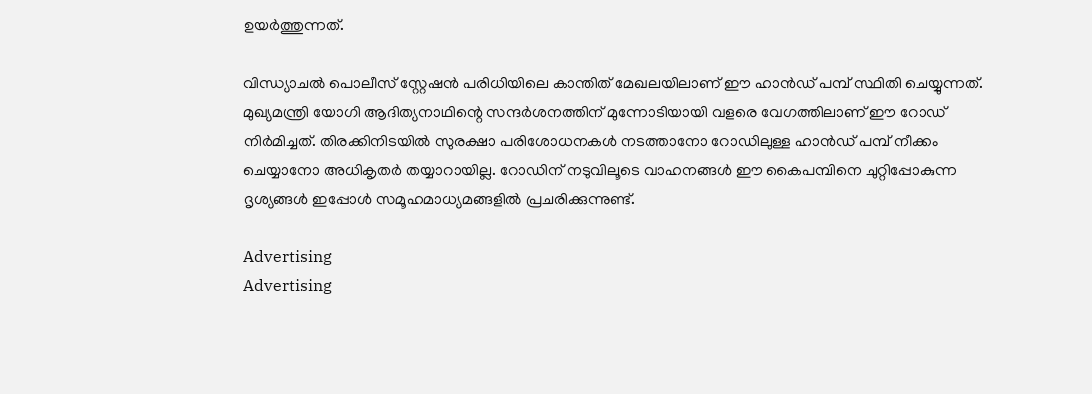ഉയർത്തുന്നത്.

വിന്ധ്യാചൽ പൊലീസ് സ്റ്റേഷൻ പരിധിയിലെ കാന്തിത് മേഖലയിലാണ് ഈ ഹാൻഡ് പമ്പ് സ്ഥിതി ചെയ്യുന്നത്. മുഖ്യമന്ത്രി യോഗി ആദിത്യനാഥിന്റെ സന്ദർശനത്തിന് മുന്നോടിയായി വളരെ വേഗത്തിലാണ് ഈ റോഡ് നിർമിച്ചത്. തിരക്കിനിടയിൽ സുരക്ഷാ പരിശോധനകൾ നടത്താനോ റോഡിലുള്ള ഹാൻഡ് പമ്പ് നീക്കം ചെയ്യാനോ അധികൃതർ തയ്യാറായില്ല. റോഡിന് നടുവിലൂടെ വാഹനങ്ങൾ ഈ കൈപമ്പിനെ ചുറ്റിപ്പോകുന്ന ദൃശ്യങ്ങൾ ഇപ്പോൾ സമൂഹമാധ്യമങ്ങളിൽ പ്രചരിക്കുന്നുണ്ട്.

Advertising
Advertising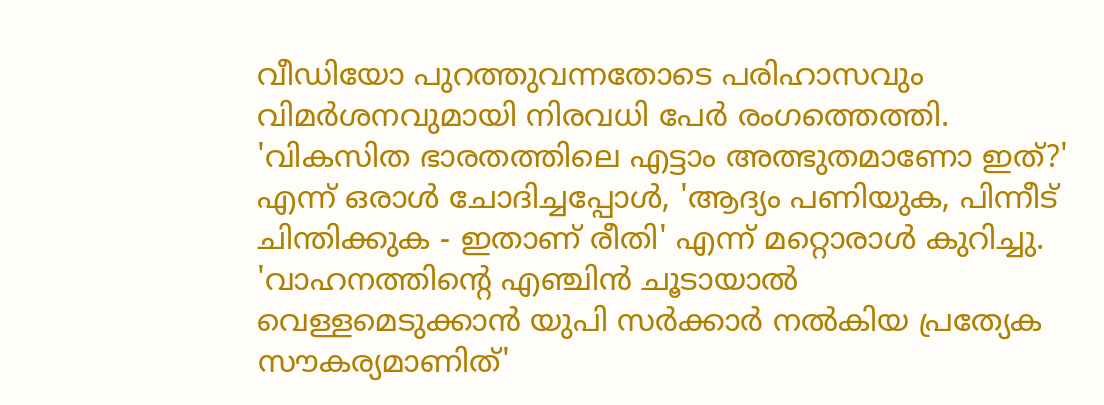വീഡിയോ പുറത്തുവന്നതോടെ പരിഹാസവും വിമർശനവുമായി നിരവധി പേർ രംഗത്തെത്തി. 'വികസിത ഭാരതത്തിലെ എട്ടാം അത്ഭുതമാണോ ഇത്?' എന്ന് ഒരാൾ ചോദിച്ചപ്പോൾ, 'ആദ്യം പണിയുക, പിന്നീട് ചിന്തിക്കുക - ഇതാണ് രീതി' എന്ന് മറ്റൊരാൾ കുറിച്ചു. 'വാഹനത്തിന്റെ എഞ്ചിൻ ചൂടായാൽ വെള്ളമെടുക്കാൻ യുപി സർക്കാർ നൽകിയ പ്രത്യേക സൗകര്യമാണിത്'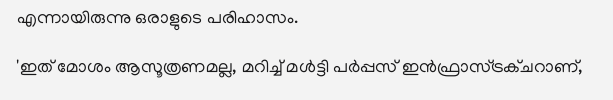എന്നായിരുന്നു ഒരാളുടെ പരിഹാസം.

'ഇത് മോശം ആസൂത്രണമല്ല, മറിച്ച് മൾട്ടി പർപ്പസ് ഇൻഫ്രാസ്ട്രക്ചറാണ്,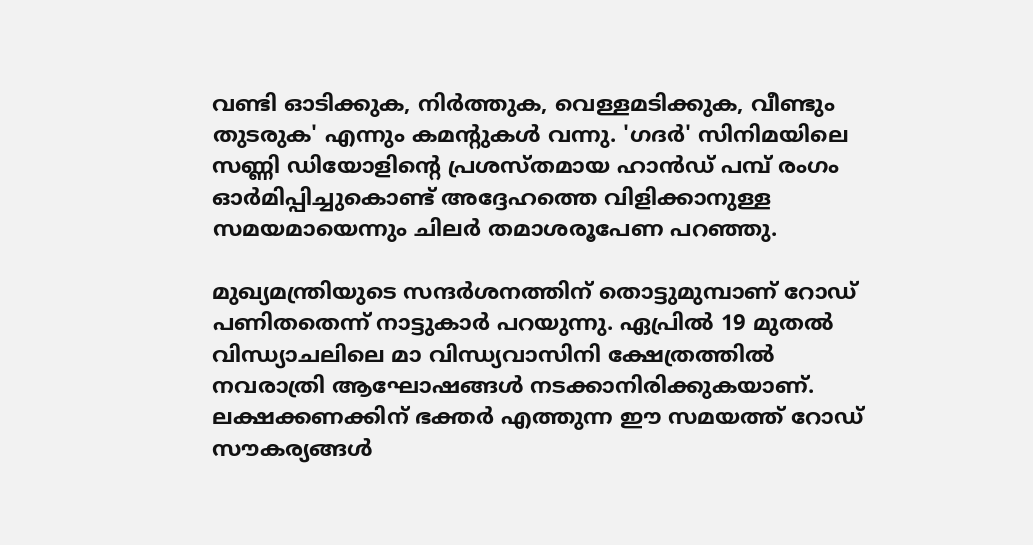വണ്ടി ഓടിക്കുക, നിർത്തുക, വെള്ളമടിക്കുക, വീണ്ടും തുടരുക' എന്നും കമന്റുകൾ വന്നു. 'ഗദർ' സിനിമയിലെ സണ്ണി ഡിയോളിന്റെ പ്രശസ്തമായ ഹാൻഡ് പമ്പ് രംഗം ഓർമിപ്പിച്ചുകൊണ്ട് അദ്ദേഹത്തെ വിളിക്കാനുള്ള സമയമായെന്നും ചിലർ തമാശരൂപേണ പറഞ്ഞു.

മുഖ്യമന്ത്രിയുടെ സന്ദർശനത്തിന് തൊട്ടുമുമ്പാണ് റോഡ് പണിതതെന്ന് നാട്ടുകാർ പറയുന്നു. ഏപ്രിൽ 19 മുതൽ വിന്ധ്യാചലിലെ മാ വിന്ധ്യവാസിനി ക്ഷേത്രത്തിൽ നവരാത്രി ആഘോഷങ്ങൾ നടക്കാനിരിക്കുകയാണ്. ലക്ഷക്കണക്കിന് ഭക്തർ എത്തുന്ന ഈ സമയത്ത് റോഡ് സൗകര്യങ്ങൾ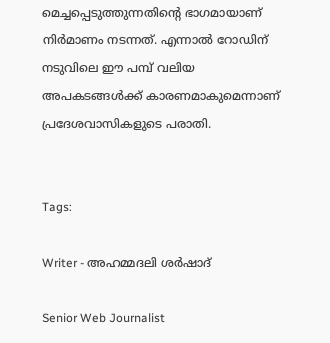മെച്ചപ്പെടുത്തുന്നതിന്റെ ഭാഗമായാണ് നിർമാണം നടന്നത്. എന്നാൽ റോഡിന് നടുവിലെ ഈ പമ്പ് വലിയ അപകടങ്ങൾക്ക് കാരണമാകുമെന്നാണ് പ്രദേശവാസികളുടെ പരാതി.


Tags:

Writer - അഹമ്മദലി ശര്‍ഷാദ്

Senior Web Journalist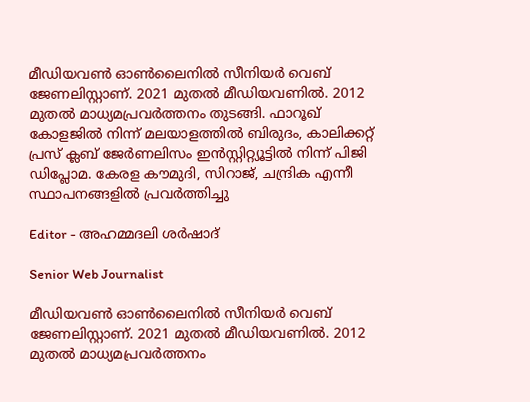മീഡിയവൺ ഓൺലൈനിൽ സീനിയർ വെബ് ജേണലിസ്റ്റാണ്. 2021 മുതൽ മീഡിയവണിൽ. 2012 മുതൽ മാധ്യമപ്രവർത്തനം തുടങ്ങി. ഫാറൂഖ് കോളജിൽ നിന്ന് മലയാളത്തിൽ ബിരുദം, കാലിക്കറ്റ് പ്രസ് ക്ലബ് ജേർണലിസം ഇൻസ്റ്റിറ്റ്യൂട്ടിൽ നിന്ന് പിജി ഡിപ്ലോമ. കേരള കൗമുദി, സിറാജ്, ചന്ദ്രിക എന്നീ സ്ഥാപനങ്ങളിൽ പ്രവർത്തിച്ചു

Editor - അഹമ്മദലി ശര്‍ഷാദ്

Senior Web Journalist

മീഡിയവൺ ഓൺലൈനിൽ സീനിയർ വെബ് ജേണലിസ്റ്റാണ്. 2021 മുതൽ മീഡിയവണിൽ. 2012 മുതൽ മാധ്യമപ്രവർത്തനം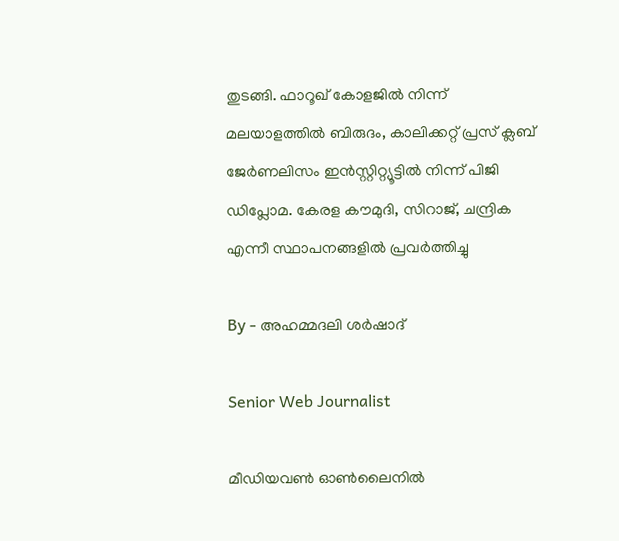തുടങ്ങി. ഫാറൂഖ് കോളജിൽ നിന്ന് മലയാളത്തിൽ ബിരുദം, കാലിക്കറ്റ് പ്രസ് ക്ലബ് ജേർണലിസം ഇൻസ്റ്റിറ്റ്യൂട്ടിൽ നിന്ന് പിജി ഡിപ്ലോമ. കേരള കൗമുദി, സിറാജ്, ചന്ദ്രിക എന്നീ സ്ഥാപനങ്ങളിൽ പ്രവർത്തിച്ചു

By - അഹമ്മദലി ശര്‍ഷാദ്

Senior Web Journalist

മീഡിയവൺ ഓൺലൈനിൽ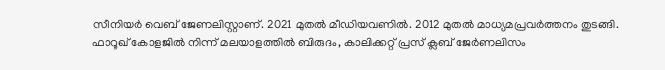സീനിയർ വെബ് ജേണലിസ്റ്റാണ്. 2021 മുതൽ മീഡിയവണിൽ. 2012 മുതൽ മാധ്യമപ്രവർത്തനം തുടങ്ങി. ഫാറൂഖ് കോളജിൽ നിന്ന് മലയാളത്തിൽ ബിരുദം, കാലിക്കറ്റ് പ്രസ് ക്ലബ് ജേർണലിസം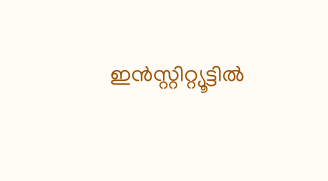ഇൻസ്റ്റിറ്റ്യൂട്ടിൽ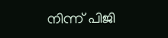നിന്ന് പിജി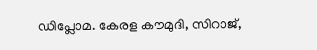ഡിപ്ലോമ. കേരള കൗമുദി, സിറാജ്,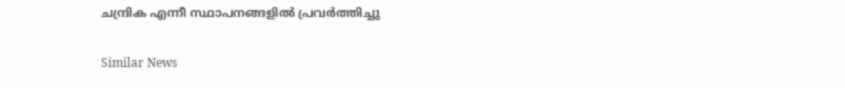ചന്ദ്രിക എന്നീ സ്ഥാപനങ്ങളിൽ പ്രവർത്തിച്ചു

Similar News